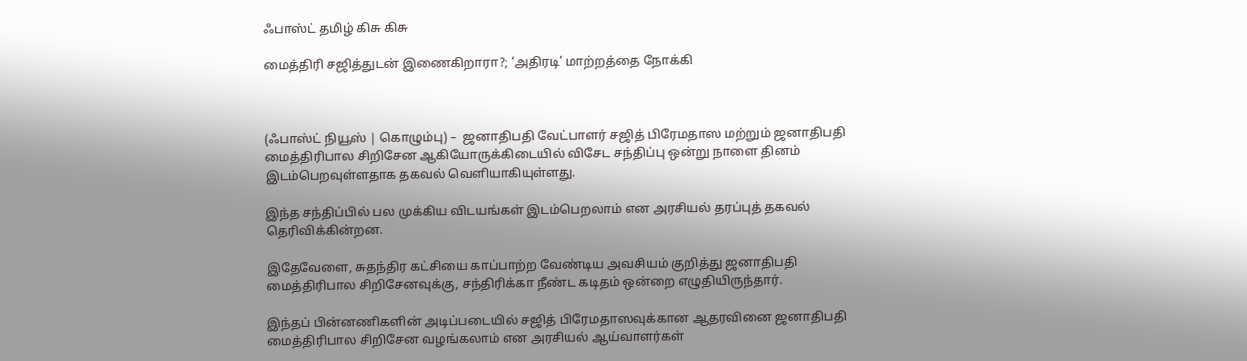ஃபாஸ்ட் தமிழ் கிசு கிசு

மைத்திரி சஜித்துடன் இணைகிறாரா?; ‘அதிரடி’ மாற்றத்தை நோக்கி



(ஃபாஸ்ட் நியூஸ் | கொழும்பு) –  ஜனாதிபதி வேட்பாளர் சஜித் பிரேமதாஸ மற்றும் ஜனாதிபதி மைத்திரிபால சிறிசேன ஆகியோருக்கிடையில் விசேட சந்திப்பு ஒன்று நாளை தினம் இடம்பெறவுள்ளதாக தகவல் வெளியாகியுள்ளது.

இந்த சந்திப்பில் பல முக்கிய விடயங்கள் இடம்பெறலாம் என அரசியல் தரப்புத் தகவல் தெரிவிக்கின்றன.

இதேவேளை, சுதந்திர கட்சியை காப்பாற்ற வேண்டிய அவசியம் குறித்து ஜனாதிபதி மைத்திரிபால சிறிசேனவுக்கு, சந்திரிக்கா நீண்ட கடிதம் ஒன்றை எழுதியிருந்தார்.

இந்தப் பின்னணிகளின் அடிப்படையில் சஜித் பிரேமதாஸவுக்கான ஆதரவினை ஜனாதிபதி மைத்திரிபால சிறிசேன வழங்கலாம் என அரசியல் ஆய்வாளர்கள்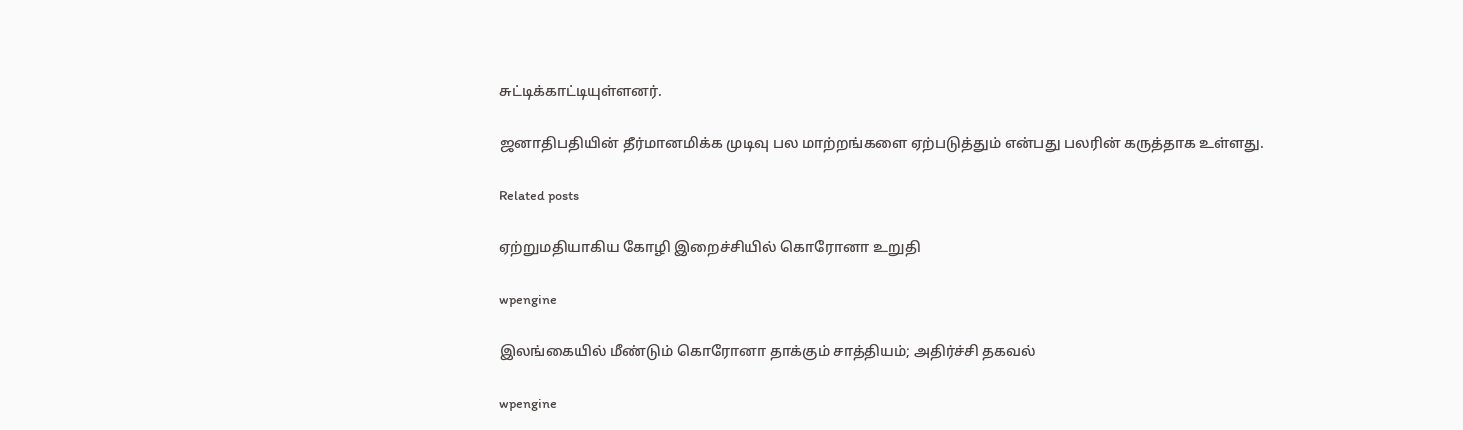சுட்டிக்காட்டியுள்ளனர்.

ஜனாதிபதியின் தீர்மானமிக்க முடிவு பல மாற்றங்களை ஏற்படுத்தும் என்பது பலரின் கருத்தாக உள்ளது.

Related posts

ஏற்றுமதியாகிய கோழி இறைச்சியில் கொரோனா உறுதி

wpengine

இலங்கையில் மீண்டும் கொரோனா தாக்கும் சாத்தியம்; அதிர்ச்சி தகவல்

wpengine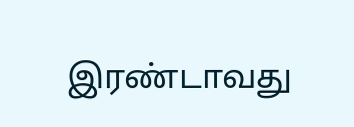இரண்டாவது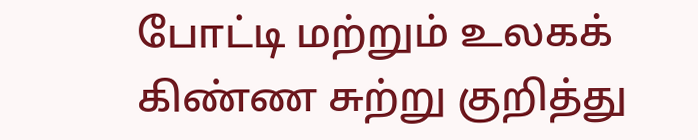போட்டி மற்றும் உலகக் கிண்ண சுற்று குறித்து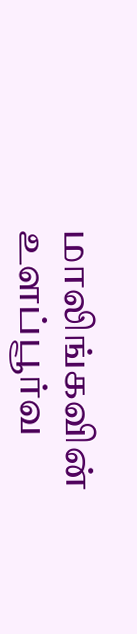மாலிங்கவின் உளப்பூர்வ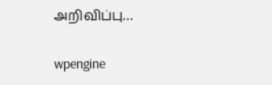அறிவிப்பு…

wpengine